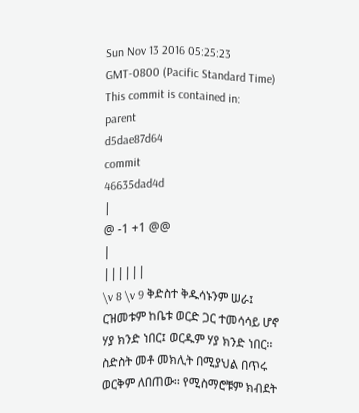Sun Nov 13 2016 05:25:23 GMT-0800 (Pacific Standard Time)
This commit is contained in:
parent
d5dae87d64
commit
46635dad4d
|
@ -1 +1 @@
|
||||||
\v 8 \v 9 ቅድስተ ቅዱሳኑንም ሠራ፤ ርዝመቱም ከቤቱ ወርድ ጋር ተመሳሳይ ሆኖ ሃያ ክንድ ነበር፤ ወርዱም ሃያ ክንድ ነበር፡፡ ስድስት መቶ መክሊት በሚያህል በጥሩ ወርቅም ለበጠው፡፡ የሚስማሮቹም ክብደት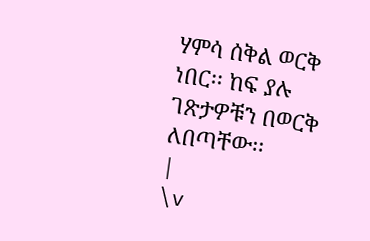ሃምሳ ሰቅል ወርቅ ነበር፡፡ ከፍ ያሉ ገጽታዎቹን በወርቅ ለበጣቸው፡፡
|
\v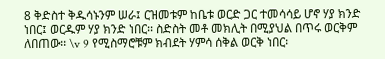8 ቅድስተ ቅዱሳኑንም ሠራ፤ ርዝመቱም ከቤቱ ወርድ ጋር ተመሳሳይ ሆኖ ሃያ ክንድ ነበር፤ ወርዱም ሃያ ክንድ ነበር፡፡ ስድስት መቶ መክሊት በሚያህል በጥሩ ወርቅም ለበጠው፡፡ \v 9 የሚስማሮቹም ክብደት ሃምሳ ሰቅል ወርቅ ነበር፡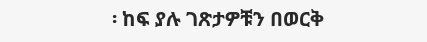፡ ከፍ ያሉ ገጽታዎቹን በወርቅ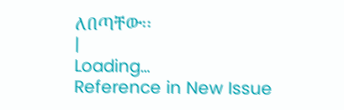ለበጣቸው፡፡
|
Loading…
Reference in New Issue